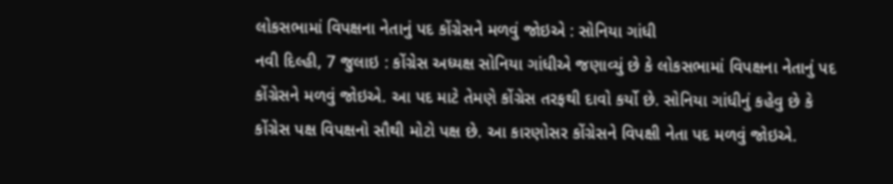લોકસભામાં વિપક્ષના નેતાનું પદ કોંગ્રેસને મળવું જોઇએ : સોનિયા ગાંધી
નવી દિલ્હી, 7 જુલાઇ : કોંગ્રેસ અધ્યક્ષ સોનિયા ગાંધીએ જણાવ્યું છે કે લોકસભામાં વિપક્ષના નેતાનું પદ કોંગ્રેસને મળવું જોઇએ. આ પદ માટે તેમણે કોંગ્રેસ તરફથી દાવો કર્યો છે. સોનિયા ગાંધીનું કહેવુ છે કે કોંગ્રેસ પક્ષ વિપક્ષનો સૌથી મોટો પક્ષ છે. આ કારણોસર કોંગ્રેસને વિપક્ષી નેતા પદ મળવું જોઇએ.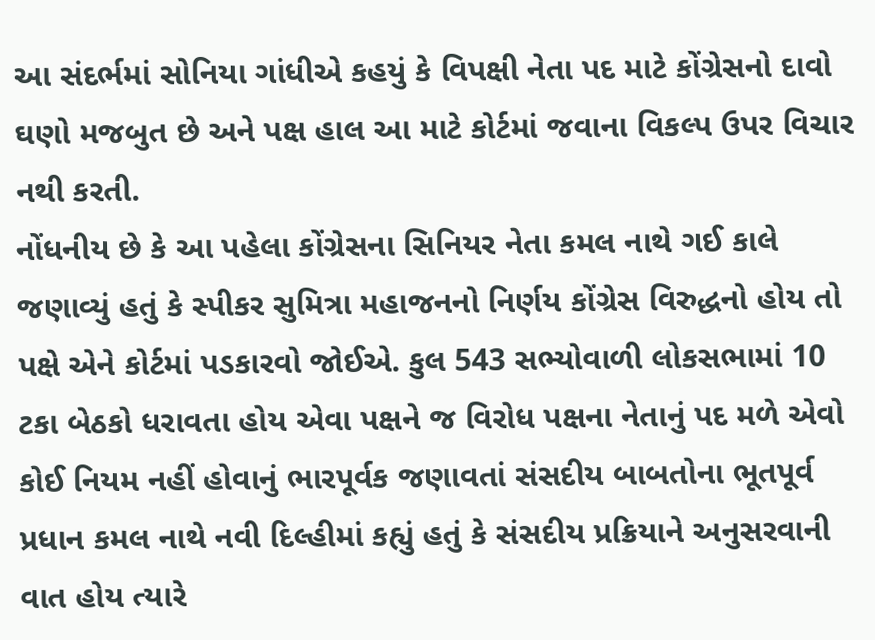આ સંદર્ભમાં સોનિયા ગાંધીએ કહયું કે વિપક્ષી નેતા પદ માટે કોંગ્રેસનો દાવો ઘણો મજબુત છે અને પક્ષ હાલ આ માટે કોર્ટમાં જવાના વિકલ્પ ઉપર વિચાર નથી કરતી.
નોંધનીય છે કે આ પહેલા કોંગ્રેસના સિનિયર નેતા કમલ નાથે ગઈ કાલે જણાવ્યું હતું કે સ્પીકર સુમિત્રા મહાજનનો નિર્ણય કોંગ્રેસ વિરુદ્ધનો હોય તો પક્ષે એને કોર્ટમાં પડકારવો જોઈએ. કુલ 543 સભ્યોવાળી લોકસભામાં 10 ટકા બેઠકો ધરાવતા હોય એવા પક્ષને જ વિરોધ પક્ષના નેતાનું પદ મળે એવો કોઈ નિયમ નહીં હોવાનું ભારપૂર્વક જણાવતાં સંસદીય બાબતોના ભૂતપૂર્વ પ્રધાન કમલ નાથે નવી દિલ્હીમાં કહ્યું હતું કે સંસદીય પ્રક્રિયાને અનુસરવાની વાત હોય ત્યારે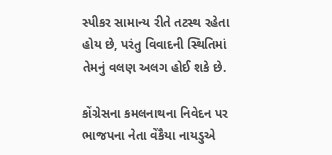સ્પીકર સામાન્ય રીતે તટસ્થ રહેતા હોય છે, પરંતુ વિવાદની સ્થિતિમાં તેમનું વલણ અલગ હોઈ શકે છે.

કોંગ્રેસના કમલનાથના નિવેદન પર ભાજપના નેતા વેંકૈયા નાયડુએ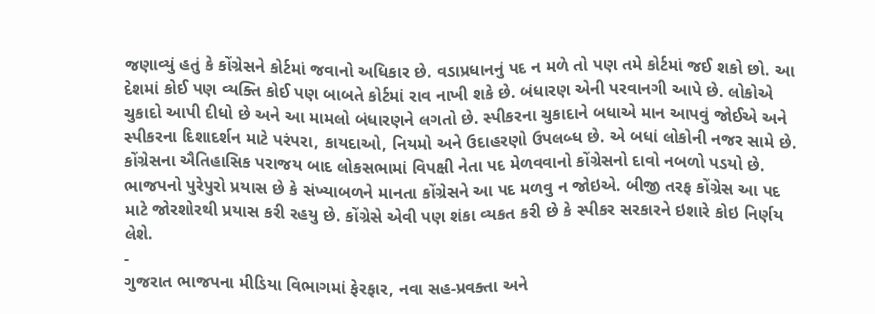જણાવ્યું હતું કે કોંગ્રેસને કોર્ટમાં જવાનો અધિકાર છે. વડાપ્રધાનનું પદ ન મળે તો પણ તમે કોર્ટમાં જઈ શકો છો. આ દેશમાં કોઈ પણ વ્યક્તિ કોઈ પણ બાબતે કોર્ટમાં રાવ નાખી શકે છે. બંધારણ એની પરવાનગી આપે છે. લોકોએ ચુકાદો આપી દીધો છે અને આ મામલો બંધારણને લગતો છે. સ્પીકરના ચુકાદાને બધાએ માન આપવું જોઈએ અને સ્પીકરના દિશાદર્શન માટે પરંપરા, કાયદાઓ, નિયમો અને ઉદાહરણો ઉપલબ્ધ છે. એ બધાં લોકોની નજર સામે છે.
કોંગ્રેસના ઐતિહાસિક પરાજય બાદ લોકસભામાં વિપક્ષી નેતા પદ મેળવવાનો કોંગ્રેસનો દાવો નબળો પડયો છે. ભાજપનો પુરેપુરો પ્રયાસ છે કે સંખ્યાબળને માનતા કોંગ્રેસને આ પદ મળવુ ન જોઇએ. બીજી તરફ કોંગ્રેસ આ પદ માટે જોરશોરથી પ્રયાસ કરી રહયુ છે. કોંગ્રેસે એવી પણ શંકા વ્યકત કરી છે કે સ્પીકર સરકારને ઇશારે કોઇ નિર્ણય લેશે.
-
ગુજરાત ભાજપના મીડિયા વિભાગમાં ફેરફાર, નવા સહ-પ્રવક્તા અને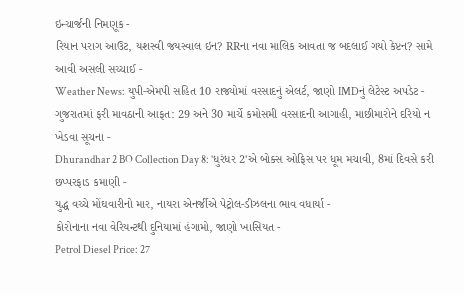ઇન્ચાર્જની નિમણૂક -
રિયાન પરાગ આઉટ, યશસ્વી જયસ્વાલ ઇન? RRના નવા માલિક આવતા જ બદલાઈ ગયો કેપ્ટન? સામે આવી અસલી સચ્ચાઈ -
Weather News: યુપી-એમપી સહિત 10 રાજ્યોમાં વરસાદનું એલર્ટ, જાણો IMDનું લેટેસ્ટ અપડેટ -
ગુજરાતમાં ફરી માવઠાની આફત: 29 અને 30 માર્ચે કમોસમી વરસાદની આગાહી, માછીમારોને દરિયો ન ખેડવા સૂચના -
Dhurandhar 2 BO Collection Day 8: 'ધુરંધર 2'એ બોક્સ ઓફિસ પર ધૂમ મચાવી, 8માં દિવસે કરી છપ્પરફાડ કમાણી -
યુદ્ધ વચ્ચે મોંઘવારીનો માર, નાયરા એનર્જીએ પેટ્રોલ-ડીઝલના ભાવ વધાર્યા -
કોરોનાના નવા વેરિયન્ટથી દુનિયામાં હંગામો, જાણો ખાસિયત -
Petrol Diesel Price: 27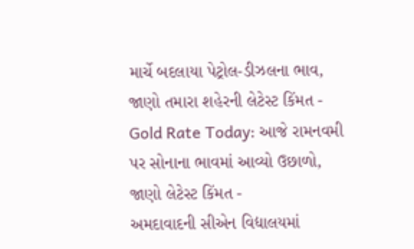માર્ચે બદલાયા પેટ્રોલ-ડીઝલના ભાવ, જાણો તમારા શહેરની લેટેસ્ટ કિંમત -
Gold Rate Today: આજે રામનવમી પર સોનાના ભાવમાં આવ્યો ઉછાળો, જાણો લેટેસ્ટ કિંમત -
અમદાવાદની સીએન વિદ્યાલયમાં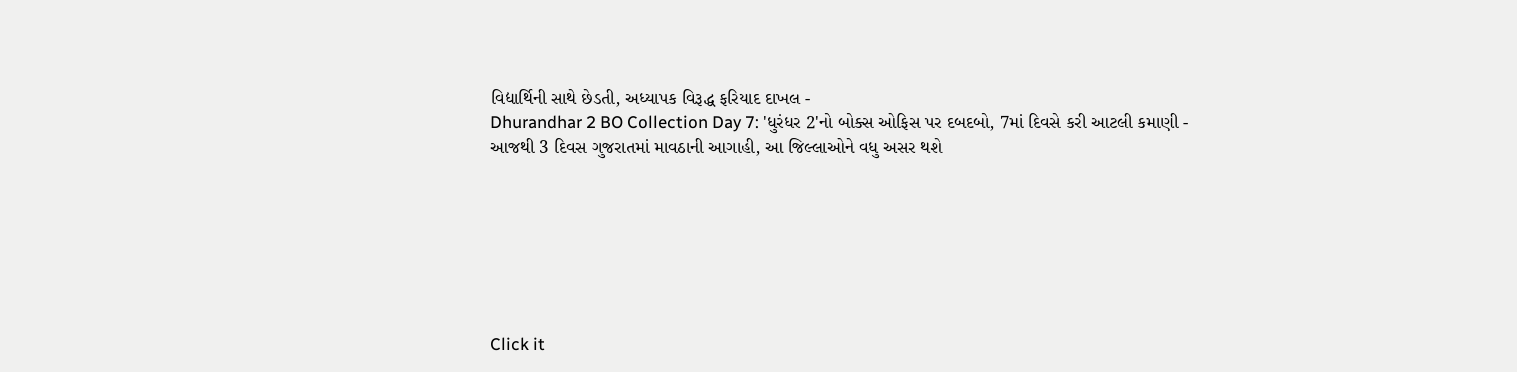વિદ્યાર્થિની સાથે છેડતી, અધ્યાપક વિરૂદ્ધ ફરિયાદ દાખલ -
Dhurandhar 2 BO Collection Day 7: 'ધુરંધર 2'નો બોક્સ ઓફિસ પર દબદબો, 7માં દિવસે કરી આટલી કમાણી -
આજથી 3 દિવસ ગુજરાતમાં માવઠાની આગાહી, આ જિલ્લાઓને વધુ અસર થશે







Click it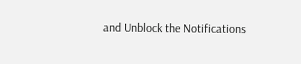and Unblock the Notifications